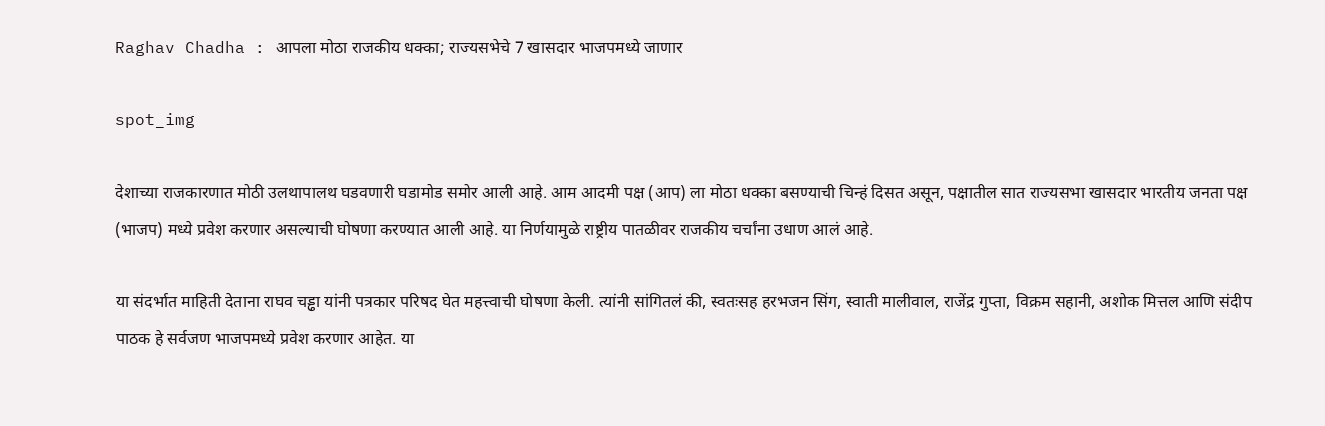Raghav Chadha : आपला मोठा राजकीय धक्का; राज्यसभेचे 7 खासदार भाजपमध्ये जाणार

spot_img

देशाच्या राजकारणात मोठी उलथापालथ घडवणारी घडामोड समोर आली आहे. आम आदमी पक्ष (आप) ला मोठा धक्का बसण्याची चिन्हं दिसत असून, पक्षातील सात राज्यसभा खासदार भारतीय जनता पक्ष (भाजप) मध्ये प्रवेश करणार असल्याची घोषणा करण्यात आली आहे. या निर्णयामुळे राष्ट्रीय पातळीवर राजकीय चर्चांना उधाण आलं आहे.

या संदर्भात माहिती देताना राघव चड्ढा यांनी पत्रकार परिषद घेत महत्त्वाची घोषणा केली. त्यांनी सांगितलं की, स्वतःसह हरभजन सिंग, स्वाती मालीवाल, राजेंद्र गुप्ता, विक्रम सहानी, अशोक मित्तल आणि संदीप पाठक हे सर्वजण भाजपमध्ये प्रवेश करणार आहेत. या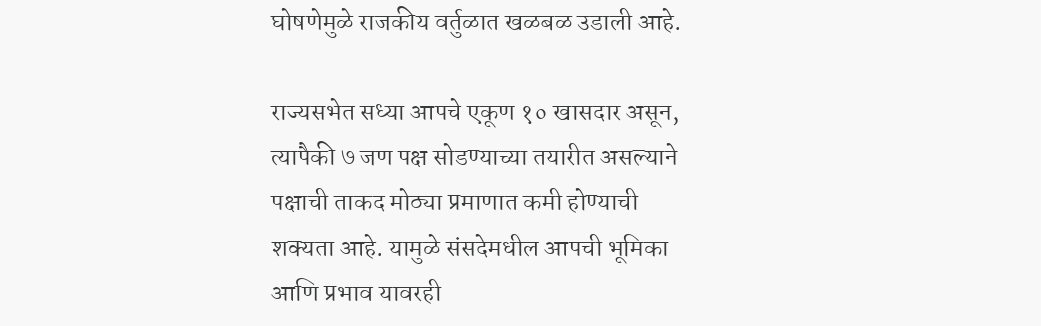घोषणेमुळे राजकीय वर्तुळात खळबळ उडाली आहे.

राज्यसभेत सध्या आपचे एकूण १० खासदार असून, त्यापैकी ७ जण पक्ष सोडण्याच्या तयारीत असल्याने पक्षाची ताकद मोठ्या प्रमाणात कमी होण्याची शक्यता आहे. यामुळे संसदेमधील आपची भूमिका आणि प्रभाव यावरही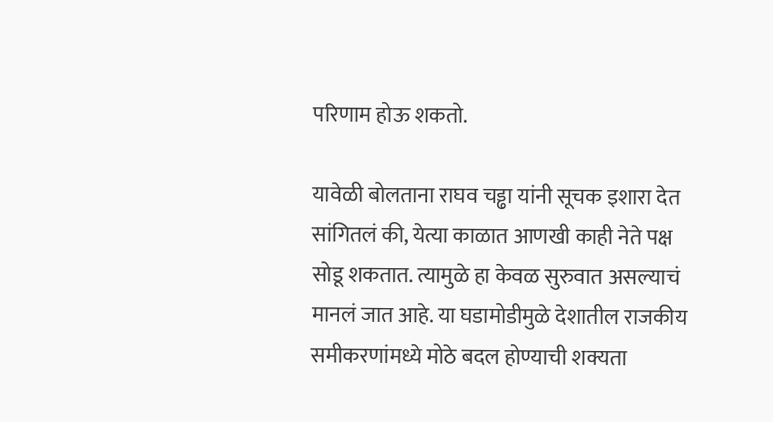परिणाम होऊ शकतो.

यावेळी बोलताना राघव चड्ढा यांनी सूचक इशारा देत सांगितलं की, येत्या काळात आणखी काही नेते पक्ष सोडू शकतात. त्यामुळे हा केवळ सुरुवात असल्याचं मानलं जात आहे. या घडामोडीमुळे देशातील राजकीय समीकरणांमध्ये मोठे बदल होण्याची शक्यता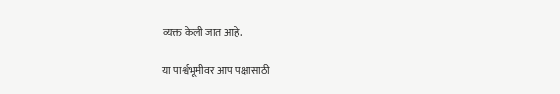व्यक्त केली जात आहे.

या पार्श्वभूमीवर आप पक्षासाठी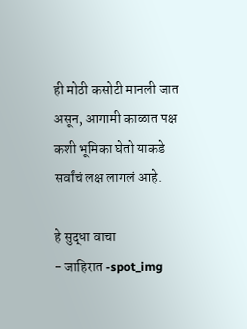ही मोठी कसोटी मानली जात असून, आगामी काळात पक्ष कशी भूमिका घेतो याकडे सर्वांचं लक्ष लागलं आहे.

हे सुद्धा वाचा
- जाहिरात -spot_img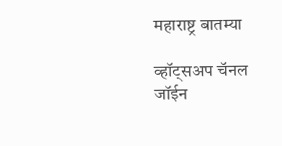महाराष्ट्र बातम्या

व्हॉट्सअप चॅनल जॉईन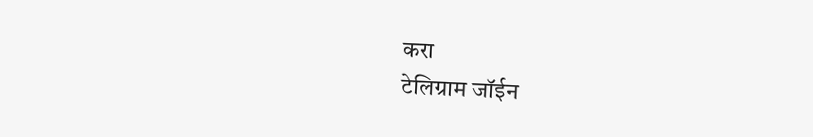करा
टेलिग्राम जॉईन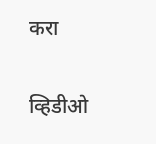करा

व्हिडीओ